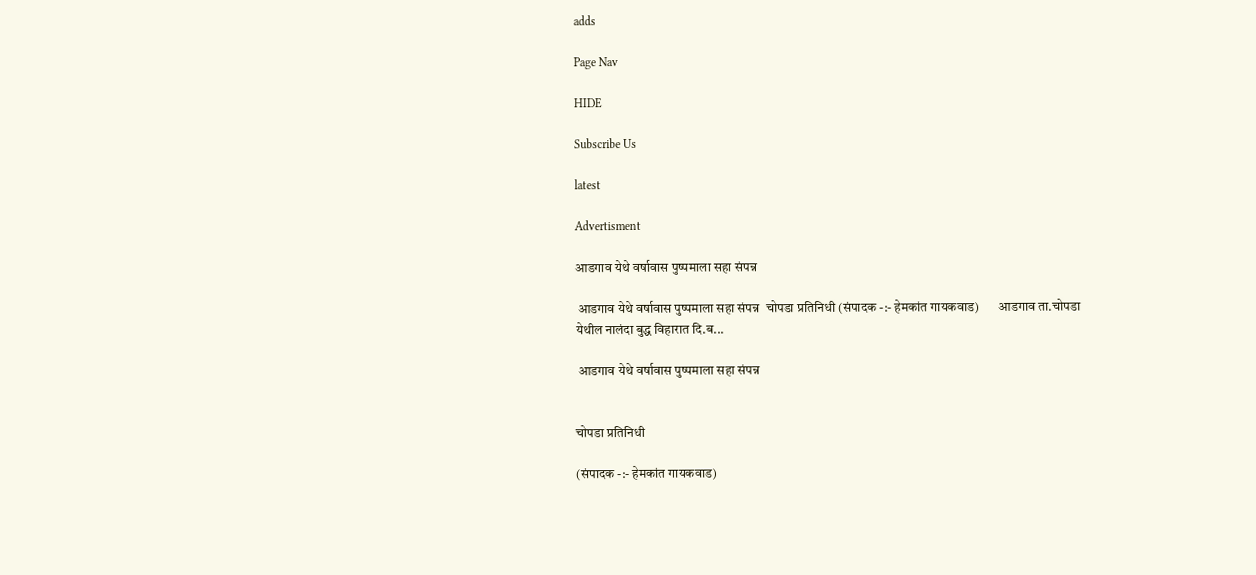adds

Page Nav

HIDE

Subscribe Us

latest

Advertisment

आडगाव येथे वर्षावास पुष्पमाला सहा संपन्न

 आडगाव येथे वर्षावास पुष्पमाला सहा संपन्न  चोपडा प्रतिनिधी (संपादक -:- हेमकांत गायकवाड)       आडगाव ता.चोपडा येथील नालंदा बुद्ध विहारात दि.ब...

 आडगाव येथे वर्षावास पुष्पमाला सहा संपन्न


चोपडा प्रतिनिधी

(संपादक -:- हेमकांत गायकवाड)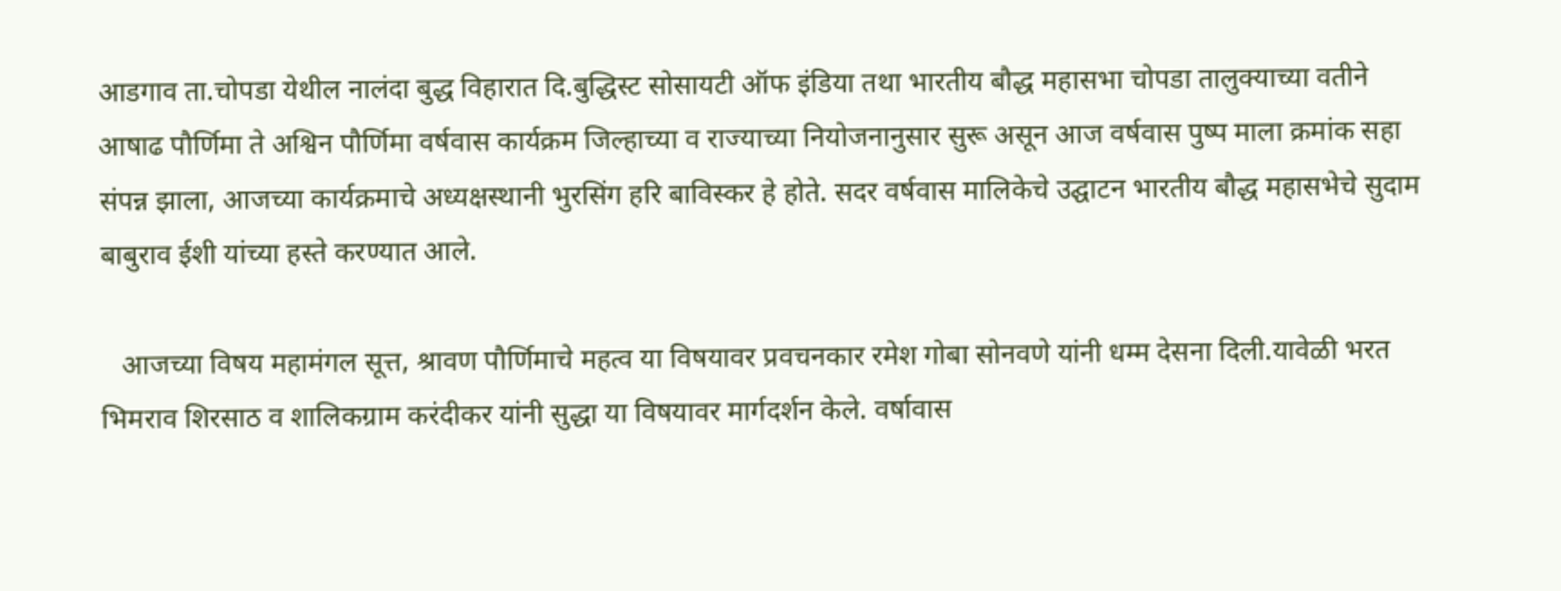आडगाव ता.चोपडा येथील नालंदा बुद्ध विहारात दि.बुद्धिस्ट सोसायटी ऑफ इंडिया तथा भारतीय बौद्ध महासभा चोपडा तालुक्याच्या वतीने आषाढ पौर्णिमा ते अश्विन पौर्णिमा वर्षवास कार्यक्रम जिल्हाच्या व राज्याच्या नियोजनानुसार सुरू असून आज वर्षवास पुष्प माला क्रमांक सहा संपन्न झाला, आजच्या कार्यक्रमाचे अध्यक्षस्थानी भुरसिंग हरि बाविस्कर हे होते. सदर वर्षवास मालिकेचे उद्घाटन भारतीय बौद्ध महासभेचे सुदाम बाबुराव ईशी यांच्या हस्ते करण्यात आले.

   आजच्या विषय महामंगल सूत्त, श्रावण पौर्णिमाचे महत्व या विषयावर प्रवचनकार रमेश गोबा सोनवणे यांनी धम्म देसना दिली.यावेळी भरत भिमराव शिरसाठ व शालिकग्राम करंदीकर यांनी सुद्धा या विषयावर मार्गदर्शन केले. वर्षावास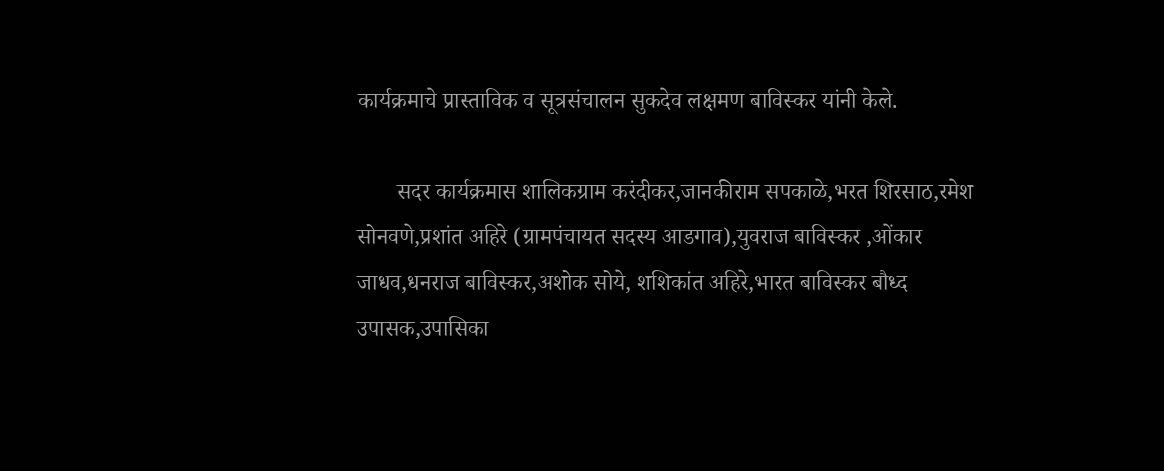कार्यक्रमाचे प्रास्ताविक व सूत्रसंचालन सुकदेव लक्षमण बाविस्कर यांनी केले.

       सदर कार्यक्रमास शालिकग्राम करंदीकर,जानकीराम सपकाळे,भरत शिरसाठ,रमेश सोनवणे,प्रशांत अहिरे (ग्रामपंचायत सदस्य आडगाव),युवराज बाविस्कर ,ओंकार जाधव,धनराज बाविस्कर,अशोक सोये, शशिकांत अहिरे,भारत बाविस्कर बौध्द उपासक,उपासिका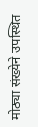मोठ्या संख्येने उपस्थित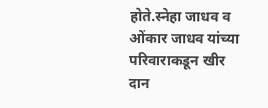होते.स्नेहा जाधव व ओंकार जाधव यांच्या परिवाराकडून खीर दान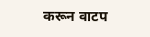करून वाटप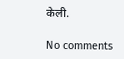केली.

No comments